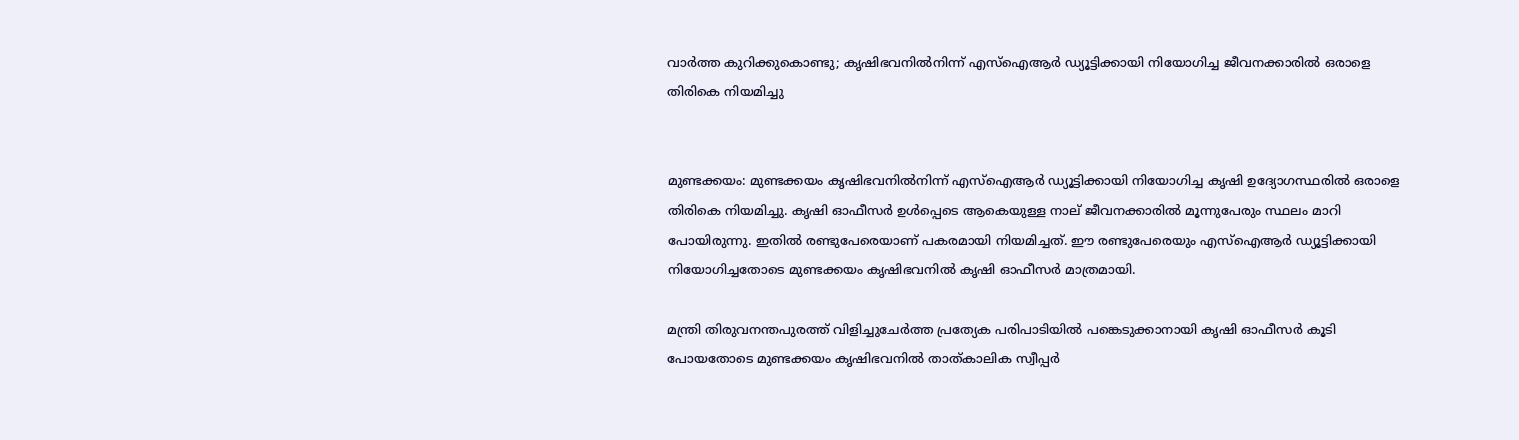വാർത്ത കുറിക്കുകൊണ്ടു; കൃഷിഭവനിൽനിന്ന് എസ്ഐആർ ഡ്യൂട്ടിക്കായി നിയോഗിച്ച ജീവനക്കാരിൽ ഒരാളെ തിരികെ നിയമിച്ചു


മുണ്ടക്കയം: മുണ്ടക്കയം കൃഷിഭവനിൽനിന്ന് എസ്ഐആർ ഡ്യൂട്ടിക്കായി നിയോഗിച്ച കൃഷി ഉദ്യോഗസ്ഥരിൽ ഒരാളെ തിരികെ നിയമിച്ചു. കൃഷി ഓഫീസർ ഉൾപ്പെടെ ആകെയുള്ള നാല് ജീവനക്കാരിൽ മൂന്നുപേരും സ്ഥലം മാറി പോയിരുന്നു. ഇതിൽ രണ്ടുപേരെയാണ് പകരമായി നിയമിച്ചത്. ഈ രണ്ടുപേരെയും എസ്ഐആർ ഡ്യൂട്ടിക്കായി നിയോഗിച്ചതോടെ മുണ്ടക്കയം കൃഷിഭവനിൽ കൃഷി ഓഫീസർ മാത്രമായി.

മന്ത്രി തിരുവനന്തപുരത്ത് വിളിച്ചുചേർത്ത പ്രത്യേക പരിപാടിയിൽ പങ്കെടുക്കാനായി കൃഷി ഓഫീസർ കൂടി പോയതോടെ മുണ്ടക്കയം കൃഷിഭവനിൽ താത്കാലിക സ്വീപ്പർ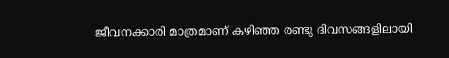ജീവനക്കാരി മാത്രമാണ് കഴിഞ്ഞ രണ്ടു ദിവസങ്ങളിലായി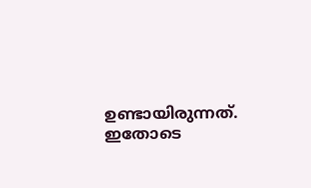ഉണ്ടായിരുന്നത്. ഇതോടെ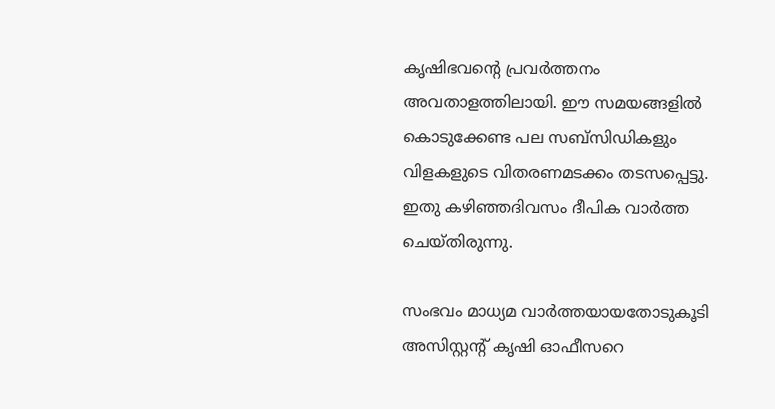കൃഷിഭവന്‍റെ പ്രവർത്തനം അവതാളത്തിലായി. ഈ സമയങ്ങളിൽ കൊടുക്കേണ്ട പല സബ്സിഡികളും വിളകളുടെ വിതരണമടക്കം തടസപ്പെട്ടു. ഇതു കഴിഞ്ഞദിവസം ദീപിക വാർത്ത ചെയ്തിരുന്നു.

സംഭവം മാധ്യമ വാർത്തയായതോടുകൂടി അസിസ്റ്റന്‍റ് കൃഷി ഓഫീസറെ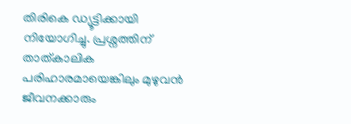തിരികെ ഡ്യൂട്ടിക്കായി നിയോഗിച്ചു. പ്രശ്നത്തിന് താത്കാലിക പരിഹാരമായെങ്കിലും മുഴുവൻ ജീവനക്കാരും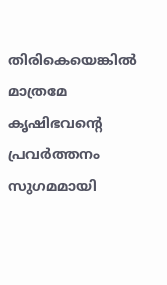തിരികെയെങ്കിൽ മാത്രമേ കൃഷിഭവന്‍റെ പ്രവർത്തനം സുഗമമായി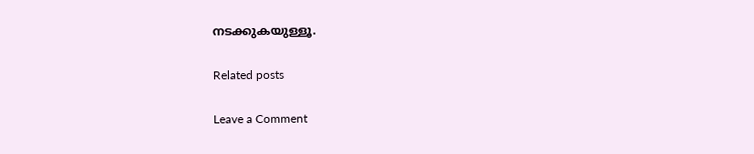നടക്കുകയുള്ളൂ.

Related posts

Leave a Comment